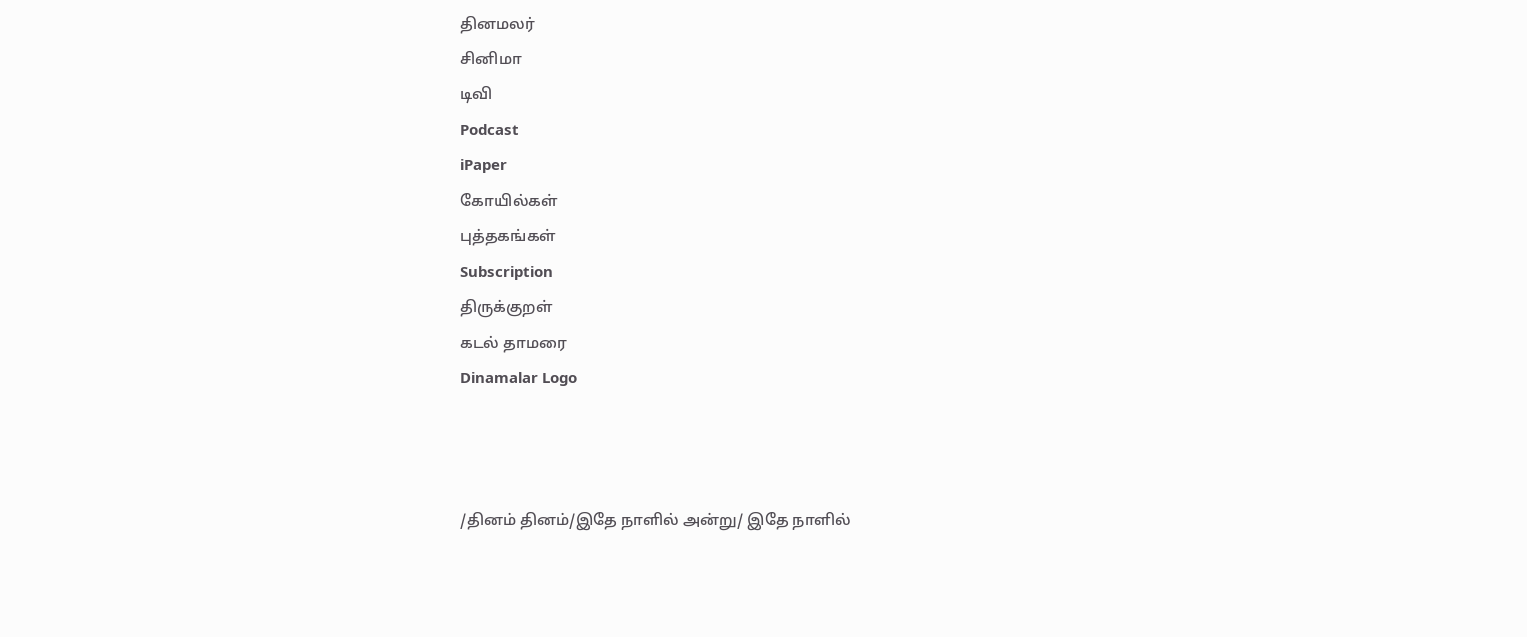தினமலர்
சினிமா
டிவி
Podcast
iPaper
கோயில்கள்
புத்தகங்கள்
Subscription
திருக்குறள்
கடல் தாமரை
Dinamalar Logo



/தினம் தினம்/இதே நாளில் அன்று/ இதே நாளில்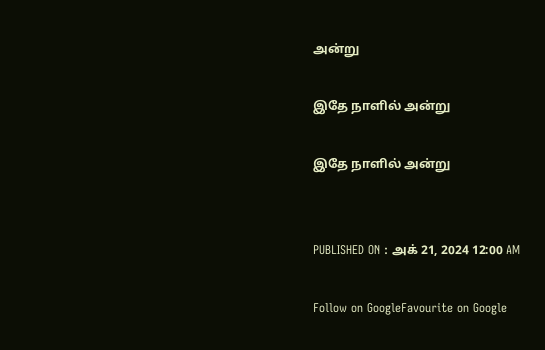அன்று

இதே நாளில் அன்று

இதே நாளில் அன்று


PUBLISHED ON : அக் 21, 2024 12:00 AM

Follow on GoogleFavourite on Google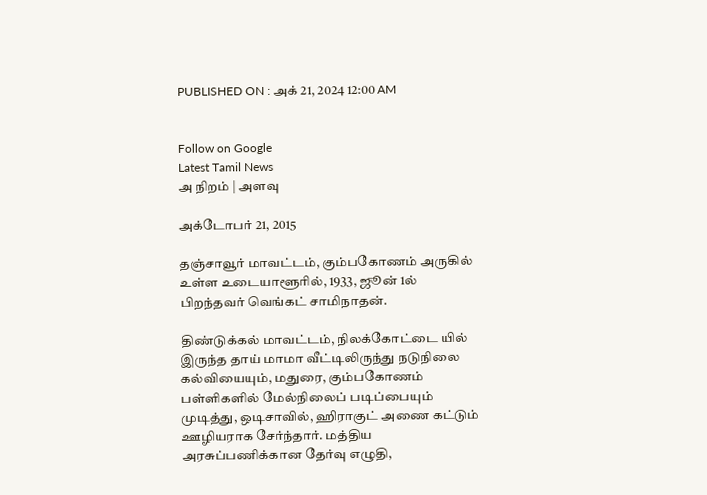PUBLISHED ON : அக் 21, 2024 12:00 AM


Follow on Google
Latest Tamil News
அ நிறம் | அளவு

அக்டோபர் 21, 2015

தஞ்சாவூர் மாவட்டம், கும்பகோணம் அருகில் உள்ள உடையாளூரில், 1933, ஜூன் 1ல் பிறந்தவர் வெங்கட் சாமிநாதன்.

திண்டுக்கல் மாவட்டம், நிலக்கோட்டை யில் இருந்த தாய் மாமா வீட்டிலிருந்து நடுநிலை கல்வியையும், மதுரை, கும்பகோணம் பள்ளிகளில் மேல்நிலைப் படிப்பையும் முடித்து, ஒடிசாவில், ஹிராகுட் அணை கட்டும் ஊழியராக சேர்ந்தார். மத்திய அரசுப்பணிக்கான தேர்வு எழுதி,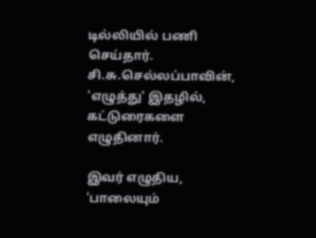டில்லியில் பணி செய்தார். சி.சு.செல்லப்பாவின், 'எழுத்து' இதழில், கட்டுரைகளை எழுதினார்.

இவர் எழுதிய, 'பாலையும்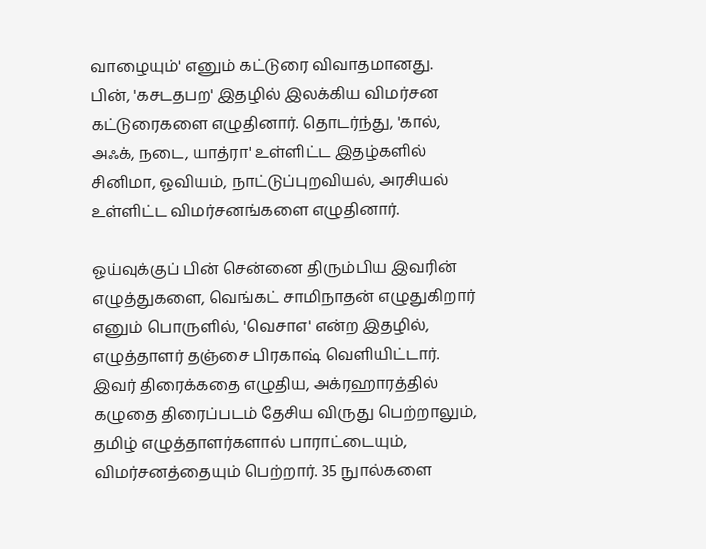வாழையும்' எனும் கட்டுரை விவாதமானது. பின், 'கசடதபற' இதழில் இலக்கிய விமர்சன கட்டுரைகளை எழுதினார். தொடர்ந்து, 'கால், அஃக், நடை, யாத்ரா' உள்ளிட்ட இதழ்களில் சினிமா, ஓவியம், நாட்டுப்புறவியல், அரசியல் உள்ளிட்ட விமர்சனங்களை எழுதினார்.

ஓய்வுக்குப் பின் சென்னை திரும்பிய இவரின் எழுத்துகளை, வெங்கட் சாமிநாதன் எழுதுகிறார் எனும் பொருளில், 'வெசாஎ' என்ற இதழில், எழுத்தாளர் தஞ்சை பிரகாஷ் வெளியிட்டார். இவர் திரைக்கதை எழுதிய, அக்ரஹாரத்தில் கழுதை திரைப்படம் தேசிய விருது பெற்றாலும், தமிழ் எழுத்தாளர்களால் பாராட்டையும், விமர்சனத்தையும் பெற்றார். 35 நுால்களை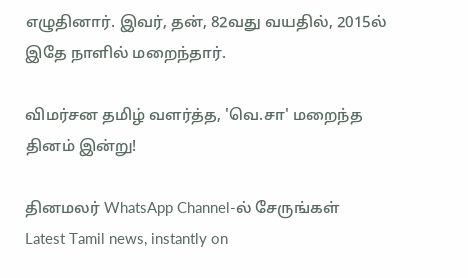எழுதினார். இவர், தன், 82வது வயதில், 2015ல் இதே நாளில் மறைந்தார்.

விமர்சன தமிழ் வளர்த்த, 'வெ.சா' மறைந்த தினம் இன்று!

தினமலர் WhatsApp Channel-ல் சேருங்கள்
Latest Tamil news, instantly on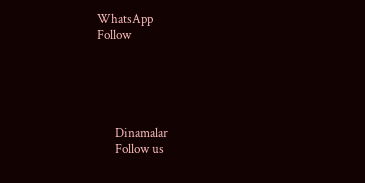WhatsApp
Follow





      Dinamalar
      Follow us